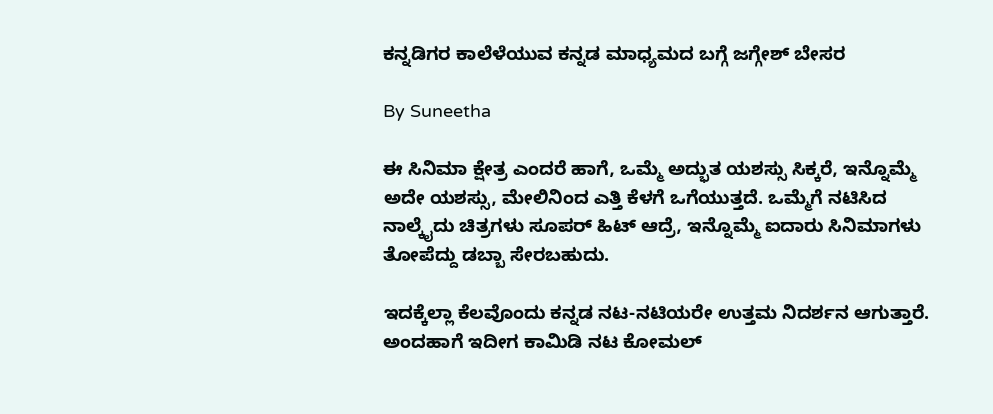ಕನ್ನಡಿಗರ ಕಾಲೆಳೆಯುವ ಕನ್ನಡ ಮಾಧ್ಯಮದ ಬಗ್ಗೆ ಜಗ್ಗೇಶ್ ಬೇಸರ

By Suneetha

ಈ ಸಿನಿಮಾ ಕ್ಷೇತ್ರ ಎಂದರೆ ಹಾಗೆ, ಒಮ್ಮೆ ಅದ್ಭುತ ಯಶಸ್ಸು ಸಿಕ್ಕರೆ, ಇನ್ನೊಮ್ಮೆ ಅದೇ ಯಶಸ್ಸು, ಮೇಲಿನಿಂದ ಎತ್ತಿ ಕೆಳಗೆ ಒಗೆಯುತ್ತದೆ. ಒಮ್ಮೆಗೆ ನಟಿಸಿದ ನಾಲ್ಕೈದು ಚಿತ್ರಗಳು ಸೂಪರ್ ಹಿಟ್ ಆದ್ರೆ, ಇನ್ನೊಮ್ಮೆ ಐದಾರು ಸಿನಿಮಾಗಳು ತೋಪೆದ್ದು ಡಬ್ಬಾ ಸೇರಬಹುದು.

ಇದಕ್ಕೆಲ್ಲಾ ಕೆಲವೊಂದು ಕನ್ನಡ ನಟ-ನಟಿಯರೇ ಉತ್ತಮ ನಿದರ್ಶನ ಆಗುತ್ತಾರೆ. ಅಂದಹಾಗೆ ಇದೀಗ ಕಾಮಿಡಿ ನಟ ಕೋಮಲ್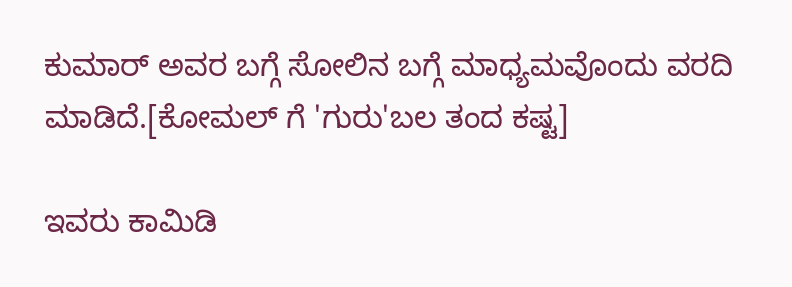ಕುಮಾರ್ ಅವರ ಬಗ್ಗೆ ಸೋಲಿನ ಬಗ್ಗೆ ಮಾಧ್ಯಮವೊಂದು ವರದಿ ಮಾಡಿದೆ.[ಕೋಮಲ್ ಗೆ 'ಗುರು'ಬಲ ತಂದ ಕಷ್ಟ]

ಇವರು ಕಾಮಿಡಿ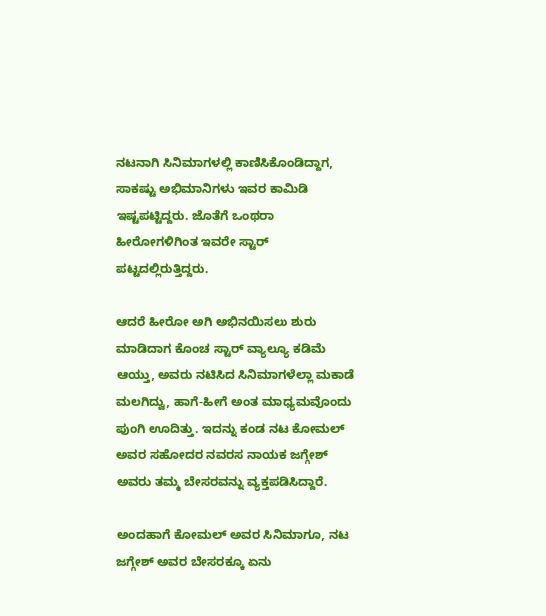ನಟನಾಗಿ ಸಿನಿಮಾಗಳಲ್ಲಿ ಕಾಣಿಸಿಕೊಂಡಿದ್ದಾಗ, ಸಾಕಷ್ಟು ಅಭಿಮಾನಿಗಳು ಇವರ ಕಾಮಿಡಿ ಇಷ್ಟಪಟ್ಟಿದ್ದರು. ಜೊತೆಗೆ ಒಂಥರಾ ಹೀರೋಗಳಿಗಿಂತ ಇವರೇ ಸ್ಟಾರ್ ಪಟ್ಟದಲ್ಲಿರುತ್ತಿದ್ದರು.

ಆದರೆ ಹೀರೋ ಅಗಿ ಅಭಿನಯಿಸಲು ಶುರು ಮಾಡಿದಾಗ ಕೊಂಚ ಸ್ಟಾರ್ ವ್ಯಾಲ್ಯೂ ಕಡಿಮೆ ಆಯ್ತು, ಅವರು ನಟಿಸಿದ ಸಿನಿಮಾಗಳೆಲ್ಲಾ ಮಕಾಡೆ ಮಲಗಿದ್ವು, ಹಾಗೆ-ಹೀಗೆ ಅಂತ ಮಾಧ್ಯಮವೊಂದು ಪುಂಗಿ ಊದಿತ್ತು. ಇದನ್ನು ಕಂಡ ನಟ ಕೋಮಲ್ ಅವರ ಸಹೋದರ ನವರಸ ನಾಯಕ ಜಗ್ಗೇಶ್ ಅವರು ತಮ್ಮ ಬೇಸರವನ್ನು ವ್ಯಕ್ತಪಡಿಸಿದ್ದಾರೆ.

ಅಂದಹಾಗೆ ಕೋಮಲ್ ಅವರ ಸಿನಿಮಾಗೂ, ನಟ ಜಗ್ಗೇಶ್ ಅವರ ಬೇಸರಕ್ಕೂ ಏನು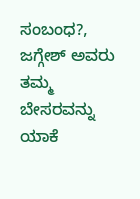ಸಂಬಂಧ?, ಜಗ್ಗೇಶ್ ಅವರು ತಮ್ಮ ಬೇಸರವನ್ನು ಯಾಕೆ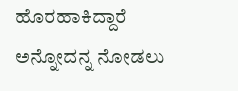ಹೊರಹಾಕಿದ್ದಾರೆ ಅನ್ನೋದನ್ನ ನೋಡಲು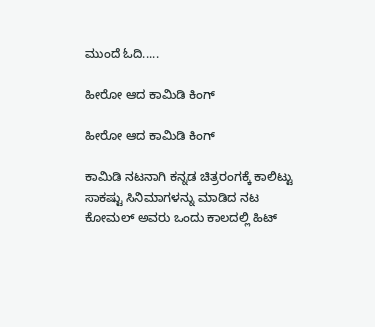ಮುಂದೆ ಓದಿ.....

ಹೀರೋ ಆದ ಕಾಮಿಡಿ ಕಿಂಗ್

ಹೀರೋ ಆದ ಕಾಮಿಡಿ ಕಿಂಗ್

ಕಾಮಿಡಿ ನಟನಾಗಿ ಕನ್ನಡ ಚಿತ್ರರಂಗಕ್ಕೆ ಕಾಲಿಟ್ಟು ಸಾಕಷ್ಟು ಸಿನಿಮಾಗಳನ್ನು ಮಾಡಿದ ನಟ ಕೋಮಲ್ ಅವರು ಒಂದು ಕಾಲದಲ್ಲಿ ಹಿಟ್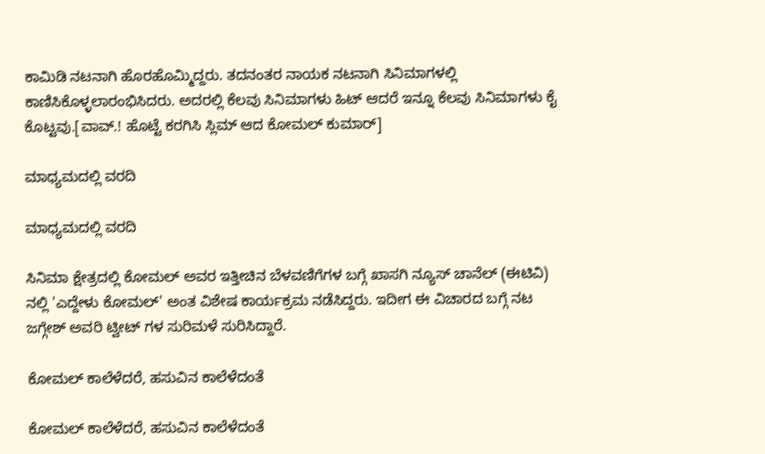ಕಾಮಿಡಿ ನಟನಾಗಿ ಹೊರಹೊಮ್ಮಿದ್ದರು. ತದನಂತರ ನಾಯಕ ನಟನಾಗಿ ಸಿನಿಮಾಗಳಲ್ಲಿ ಕಾಣಿಸಿಕೊಳ್ಳಲಾರಂಭಿಸಿದರು. ಅದರಲ್ಲಿ ಕೆಲವು ಸಿನಿಮಾಗಳು ಹಿಟ್ ಆದರೆ ಇನ್ನೂ ಕೆಲವು ಸಿನಿಮಾಗಳು ಕೈ ಕೊಟ್ಟವು.[ವಾವ್.! ಹೊಟ್ಟೆ ಕರಗಿಸಿ ಸ್ಲಿಮ್ ಆದ ಕೋಮಲ್ ಕುಮಾರ್]

ಮಾಧ್ಯಮದಲ್ಲಿ ವರದಿ

ಮಾಧ್ಯಮದಲ್ಲಿ ವರದಿ

ಸಿನಿಮಾ ಕ್ಷೇತ್ರದಲ್ಲಿ ಕೋಮಲ್ ಅವರ ಇತ್ತೀಚಿನ ಬೆಳವಣಿಗೆಗಳ ಬಗ್ಗೆ ಖಾಸಗಿ ನ್ಯೂಸ್ ಚಾನೆಲ್ (ಈಟಿವಿ) ನಲ್ಲಿ 'ಎದ್ದೇಳು ಕೋಮಲ್' ಅಂತ ವಿಶೇಷ ಕಾರ್ಯಕ್ರಮ ನಡೆಸಿದ್ದರು. ಇದೀಗ ಈ ವಿಚಾರದ ಬಗ್ಗೆ ನಟ ಜಗ್ಗೇಶ್ ಅವರಿ ಟ್ವೀಟ್ ಗಳ ಸುರಿಮಳೆ ಸುರಿಸಿದ್ದಾರೆ.

ಕೋಮಲ್ ಕಾಲೆಳೆದರೆ, ಹಸುವಿನ ಕಾಲೆಳೆದಂತೆ

ಕೋಮಲ್ ಕಾಲೆಳೆದರೆ, ಹಸುವಿನ ಕಾಲೆಳೆದಂತೆ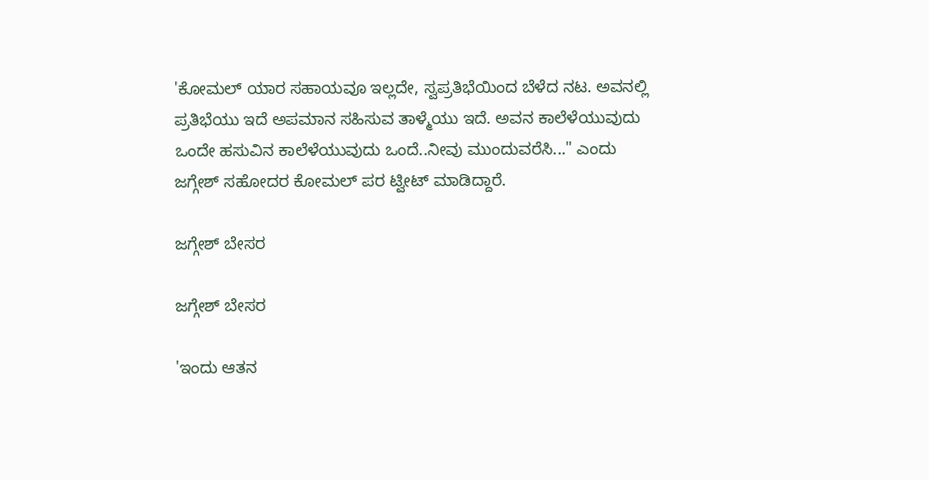'ಕೋಮಲ್ ಯಾರ ಸಹಾಯವೂ ಇಲ್ಲದೇ, ಸ್ವಪ್ರತಿಭೆಯಿಂದ ಬೆಳೆದ ನಟ. ಅವನಲ್ಲಿ ಪ್ರತಿಭೆಯು ಇದೆ ಅಪಮಾನ ಸಹಿಸುವ ತಾಳ್ಮೆಯು ಇದೆ. ಅವನ ಕಾಲೆಳೆಯುವುದು ಒಂದೇ ಹಸುವಿನ ಕಾಲೆಳೆಯುವುದು ಒಂದೆ..ನೀವು ಮುಂದುವರೆಸಿ..." ಎಂದು ಜಗ್ಗೇಶ್ ಸಹೋದರ ಕೋಮಲ್ ಪರ ಟ್ವೀಟ್ ಮಾಡಿದ್ದಾರೆ.

ಜಗ್ಗೇಶ್ ಬೇಸರ

ಜಗ್ಗೇಶ್ ಬೇಸರ

'ಇಂದು ಆತನ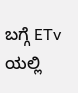ಬಗ್ಗೆ ETv ಯಲ್ಲಿ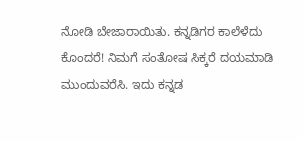ನೋಡಿ ಬೇಜಾರಾಯಿತು. ಕನ್ನಡಿಗರ ಕಾಲೆಳೆದು ಕೊಂದರೆ! ನಿಮಗೆ ಸಂತೋಷ ಸಿಕ್ಕರೆ ದಯಮಾಡಿ ಮುಂದುವರೆಸಿ. ಇದು ಕನ್ನಡ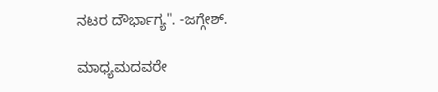ನಟರ ದೌರ್ಭಾಗ್ಯ". -ಜಗ್ಗೇಶ್.

ಮಾಧ್ಯಮದವರೇ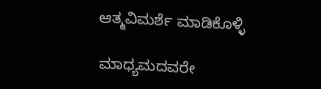ಆತ್ಮವಿಮರ್ಶೆ ಮಾಡಿಕೊಳ್ಳಿ

ಮಾಧ್ಯಮದವರೇ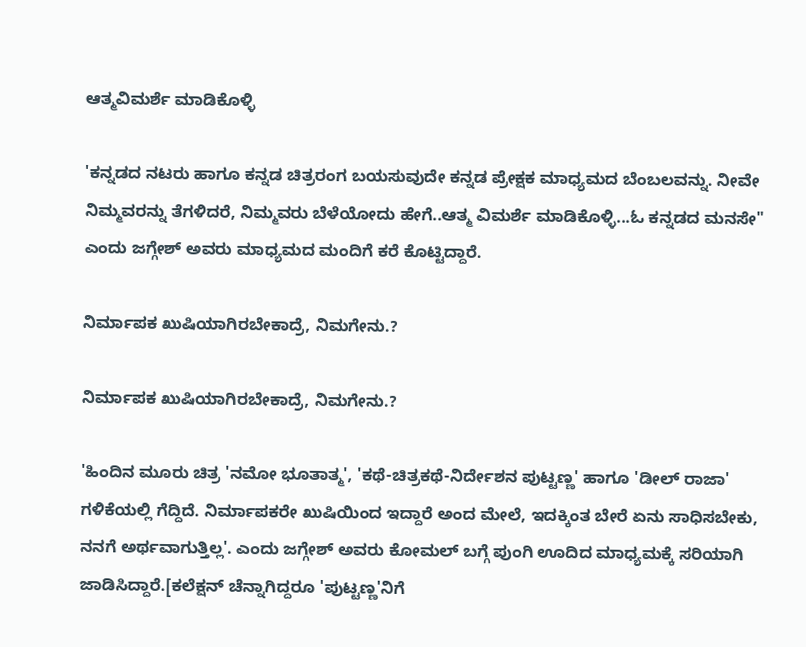ಆತ್ಮವಿಮರ್ಶೆ ಮಾಡಿಕೊಳ್ಳಿ

'ಕನ್ನಡದ ನಟರು ಹಾಗೂ ಕನ್ನಡ ಚಿತ್ರರಂಗ ಬಯಸುವುದೇ ಕನ್ನಡ ಪ್ರೇಕ್ಷಕ ಮಾಧ್ಯಮದ ಬೆಂಬಲವನ್ನು. ನೀವೇ ನಿಮ್ಮವರನ್ನು ತೆಗಳಿದರೆ, ನಿಮ್ಮವರು ಬೆಳೆಯೋದು ಹೇಗೆ..ಆತ್ಮ ವಿಮರ್ಶೆ ಮಾಡಿಕೊಳ್ಳಿ...ಓ ಕನ್ನಡದ ಮನಸೇ" ಎಂದು ಜಗ್ಗೇಶ್ ಅವರು ಮಾಧ್ಯಮದ ಮಂದಿಗೆ ಕರೆ ಕೊಟ್ಟಿದ್ದಾರೆ.

ನಿರ್ಮಾಪಕ ಖುಷಿಯಾಗಿರಬೇಕಾದ್ರೆ, ನಿಮಗೇನು.?

ನಿರ್ಮಾಪಕ ಖುಷಿಯಾಗಿರಬೇಕಾದ್ರೆ, ನಿಮಗೇನು.?

'ಹಿಂದಿನ ಮೂರು ಚಿತ್ರ 'ನಮೋ ಭೂತಾತ್ಮ', 'ಕಥೆ-ಚಿತ್ರಕಥೆ-ನಿರ್ದೇಶನ ಪುಟ್ಟಣ್ಣ' ಹಾಗೂ 'ಡೀಲ್ ರಾಜಾ' ಗಳಿಕೆಯಲ್ಲಿ ಗೆದ್ದಿದೆ. ನಿರ್ಮಾಪಕರೇ ಖುಷಿಯಿಂದ ಇದ್ದಾರೆ ಅಂದ ಮೇಲೆ, ಇದಕ್ಕಿಂತ ಬೇರೆ ಏನು ಸಾಧಿಸಬೇಕು, ನನಗೆ ಅರ್ಥವಾಗುತ್ತಿಲ್ಲ'. ಎಂದು ಜಗ್ಗೇಶ್ ಅವರು ಕೋಮಲ್ ಬಗ್ಗೆ ಪುಂಗಿ ಊದಿದ ಮಾಧ್ಯಮಕ್ಕೆ ಸರಿಯಾಗಿ ಜಾಡಿಸಿದ್ದಾರೆ.[ಕಲೆಕ್ಷನ್ ಚೆನ್ನಾಗಿದ್ದರೂ 'ಪುಟ್ಟಣ್ಣ'ನಿಗೆ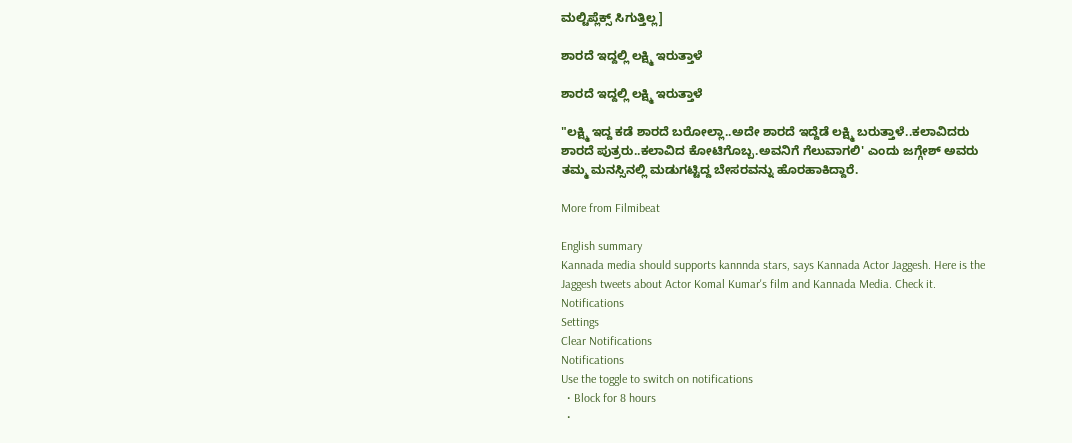ಮಲ್ಟಿಪ್ಲೆಕ್ಸ್ ಸಿಗುತ್ತಿಲ್ಲ]

ಶಾರದೆ ಇದ್ದಲ್ಲಿ ಲಕ್ಷ್ಮಿ ಇರುತ್ತಾಳೆ

ಶಾರದೆ ಇದ್ದಲ್ಲಿ ಲಕ್ಷ್ಮಿ ಇರುತ್ತಾಳೆ

"ಲಕ್ಷ್ಮಿ ಇದ್ದ ಕಡೆ ಶಾರದೆ ಬರೋಲ್ಲಾ..ಅದೇ ಶಾರದೆ ಇದ್ದೆಡೆ ಲಕ್ಷ್ಮಿ ಬರುತ್ತಾಳೆ..ಕಲಾವಿದರು ಶಾರದೆ ಪುತ್ರರು..ಕಲಾವಿದ ಕೋಟಿಗೊಬ್ಬ.ಅವನಿಗೆ ಗೆಲುವಾಗಲಿ' ಎಂದು ಜಗ್ಗೇಶ್ ಅವರು ತಮ್ಮ ಮನಸ್ಸಿನಲ್ಲಿ ಮಡುಗಟ್ಟಿದ್ದ ಬೇಸರವನ್ನು ಹೊರಹಾಕಿದ್ದಾರೆ.

More from Filmibeat

English summary
Kannada media should supports kannnda stars, says Kannada Actor Jaggesh. Here is the Jaggesh tweets about Actor Komal Kumar's film and Kannada Media. Check it.
Notifications
Settings
Clear Notifications
Notifications
Use the toggle to switch on notifications
  • Block for 8 hours
  •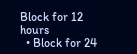Block for 12 hours
  • Block for 24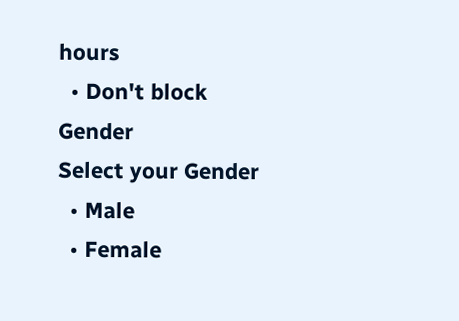hours
  • Don't block
Gender
Select your Gender
  • Male
  • Female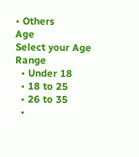• Others
Age
Select your Age Range
  • Under 18
  • 18 to 25
  • 26 to 35
  •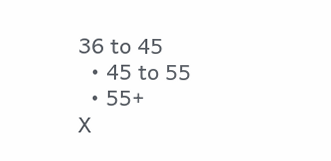36 to 45
  • 45 to 55
  • 55+
X